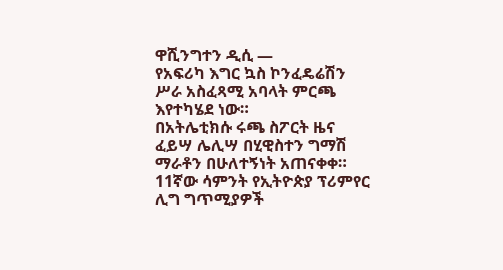ዋሺንግተን ዲሲ —
የአፍሪካ እግር ኳስ ኮንፈዴሬሽን ሥራ አስፈጻሚ አባላት ምርጫ እየተካሄደ ነው።
በአትሌቲክሱ ሩጫ ስፖርት ዜና ፈይሣ ሌሊሣ በሂዊስተን ግማሽ ማራቶን በሁለተኝነት አጠናቀቀ።
11ኛው ሳምንት የኢትዮጵያ ፕሪምየር ሊግ ግጥሚያዎች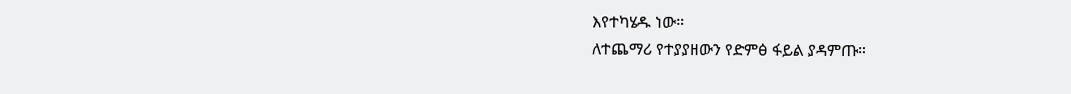እየተካሄዱ ነው።
ለተጨማሪ የተያያዘውን የድምፅ ፋይል ያዳምጡ።